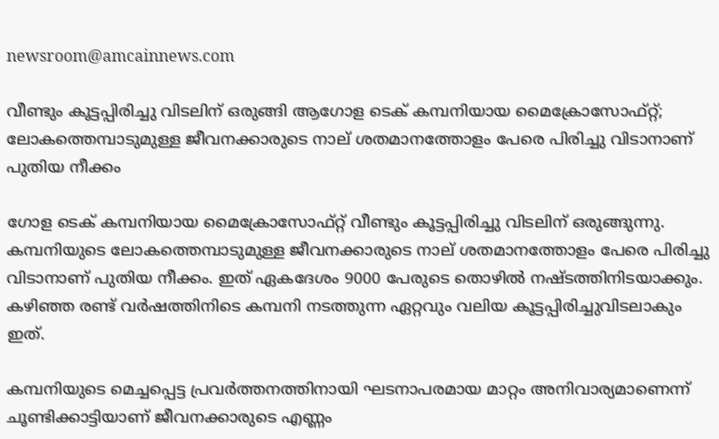newsroom@amcainnews.com

വീണ്ടും കൂട്ടപ്പിരിച്ചു വിടലിന് ഒരുങ്ങി ആഗോള ടെക് കമ്പനിയായ മൈക്രോസോഫ്റ്റ്; ലോകത്തെമ്പാടുമുള്ള ജീവനക്കാരുടെ നാല് ശതമാനത്തോളം പേരെ പിരിച്ചു വിടാനാണ് പുതിയ നീക്കം

ഗോള ടെക് കമ്പനിയായ മൈക്രോസോഫ്റ്റ് വീണ്ടും കൂട്ടപ്പിരിച്ചു വിടലിന് ഒരുങ്ങുന്നു. കമ്പനിയുടെ ലോകത്തെമ്പാടുമുള്ള ജീവനക്കാരുടെ നാല് ശതമാനത്തോളം പേരെ പിരിച്ചു വിടാനാണ് പുതിയ നീക്കം. ഇത് ഏകദേശം 9000 പേരുടെ തൊഴിൽ നഷ്ടത്തിനിടയാക്കും. കഴിഞ്ഞ രണ്ട് വർഷത്തിനിടെ കമ്പനി നടത്തുന്ന ഏറ്റവും വലിയ കൂട്ടപ്പിരിച്ചുവിടലാകും ഇത്.

കമ്പനിയുടെ മെച്ചപ്പെട്ട പ്രവർത്തനത്തിനായി ഘടനാപരമായ മാറ്റം അനിവാര്യമാണെന്ന് ചൂണ്ടിക്കാട്ടിയാണ് ജീവനക്കാരുടെ എണ്ണം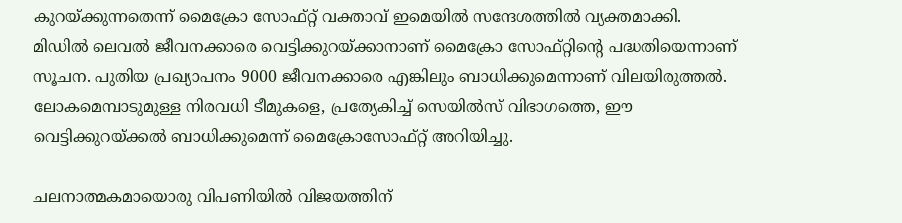കുറയ്ക്കുന്നതെന്ന് മൈക്രോ സോഫ്റ്റ് വക്താവ് ഇമെയിൽ സന്ദേശത്തിൽ വ്യക്തമാക്കി. മിഡിൽ ലെവൽ ജീവനക്കാരെ വെട്ടിക്കുറയ്ക്കാനാണ് മൈക്രോ സോഫ്റ്റിൻ്റെ പദ്ധതിയെന്നാണ് സൂചന. പുതിയ പ്രഖ്യാപനം 9000 ജീവനക്കാരെ എങ്കിലും ബാധിക്കുമെന്നാണ് വിലയിരുത്തൽ. ലോകമെമ്പാടുമുള്ള നിരവധി ടീമുകളെ, പ്രത്യേകിച്ച് സെയിൽസ് വിഭാഗത്തെ, ഈ വെട്ടിക്കുറയ്ക്കൽ ബാധിക്കുമെന്ന് മൈക്രോസോഫ്റ്റ് അറിയിച്ചു.

ചലനാത്മകമായൊരു വിപണിയിൽ വിജയത്തിന്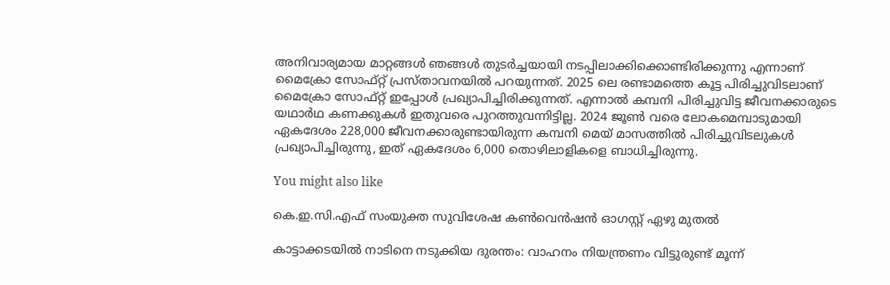അനിവാര്യമായ മാറ്റങ്ങൾ ഞങ്ങൾ തുടർച്ചയായി നടപ്പിലാക്കിക്കൊണ്ടിരിക്കുന്നു എന്നാണ് മൈക്രോ സോഫ്റ്റ് പ്രസ്താവനയിൽ പറയുന്നത്. 2025 ലെ രണ്ടാമത്തെ കൂട്ട പിരിച്ചുവിടലാണ് മൈക്രോ സോഫ്റ്റ് ഇപ്പോൾ പ്രഖ്യാപിച്ചിരിക്കുന്നത്. എന്നാൽ കമ്പനി പിരിച്ചുവിട്ട ജീവനക്കാരുടെ യഥാർഥ കണക്കുകൾ ഇതുവരെ പുറത്തുവന്നിട്ടില്ല. 2024 ജൂൺ വരെ ലോകമെമ്പാടുമായി ഏകദേശം 228,000 ജീവനക്കാരുണ്ടായിരുന്ന കമ്പനി മെയ് മാസത്തിൽ പിരിച്ചുവിടലുകൾ പ്രഖ്യാപിച്ചിരുന്നു, ഇത് ഏകദേശം 6,000 തൊഴിലാളികളെ ബാധിച്ചിരുന്നു.

You might also like

കെ.ഇ.സി.എഫ് സംയുക്ത സുവിശേഷ കണ്‍വെന്‍ഷന്‍ ഓഗസ്റ്റ് ഏഴു മുതല്‍

കാട്ടാക്കടയിൽ നാടിനെ നടുക്കിയ ദുരന്തം: വാഹനം നിയന്ത്രണം വിട്ടുരുണ്ട് മൂന്ന്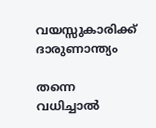വയസ്സുകാരിക്ക് ദാരുണാന്ത്യം

തന്നെ വധിച്ചാല്‍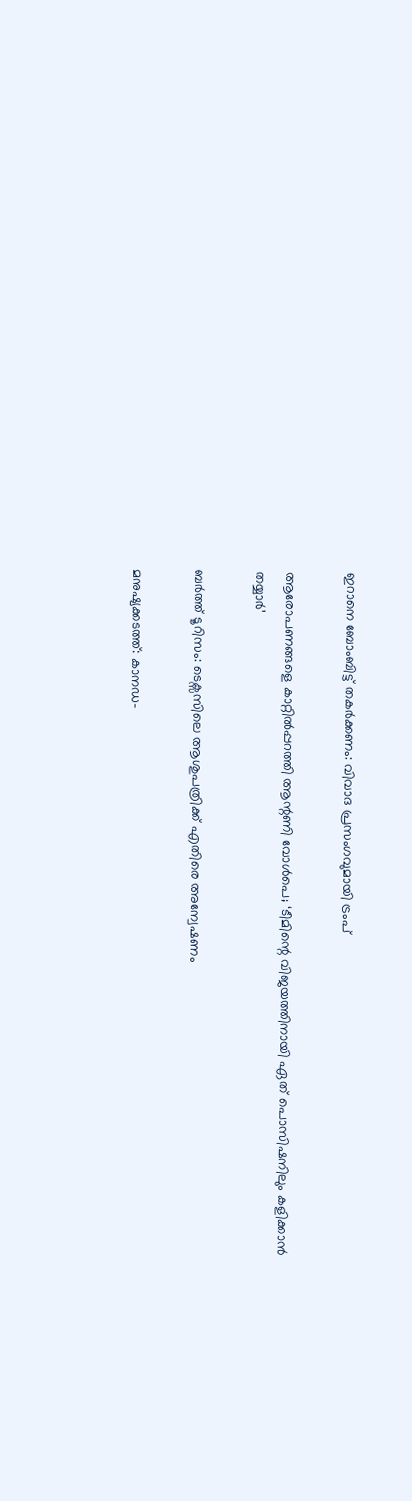ഇറാനെ ബോംബിട്ട് തകർക്കണം: വിവാദ പ്രസംഗവുമായി ട്രംപ്

ആരോപണങ്ങളെ കാറ്റിൽപ്പറത്തി ആന്റണി വോൾപെ; ‘ടീമിന്റെ വിജയത്തിനായി ഏത് പൊസിഷനിലും കളിക്കാൻ തയ്യാർ’

ബർത്ത് ടൂറിസം: ടെക്സസിലെ ആശുപത്രിക്ക് എതിരെ അന്വേഷണം

മനുഷ്യക്കടത്ത്: കാനഡ-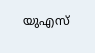യുഎസ്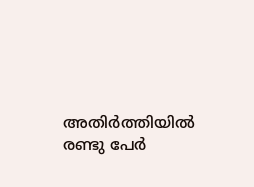അതിർത്തിയിൽ രണ്ടു പേർ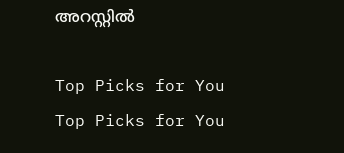അറസ്റ്റിൽ

Top Picks for You
Top Picks for You